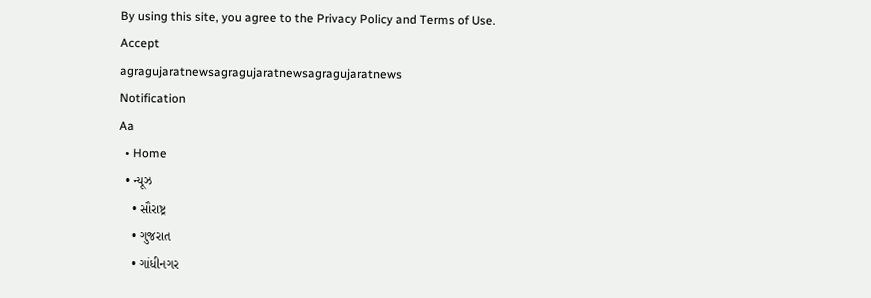By using this site, you agree to the Privacy Policy and Terms of Use.
Accept
agragujaratnewsagragujaratnewsagragujaratnews
Notification
Aa
  • Home
  • ન્યૂઝ
    • સૌરાષ્ટ્ર
    • ગુજરાત
    • ગાંધીનગર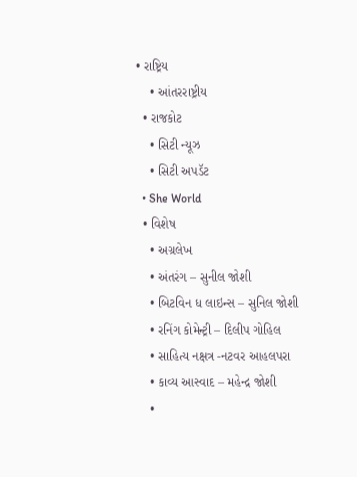• રાષ્ટ્રિય
    • આંતરરાષ્ટ્રીય
  • રાજકોટ
    • સિટી ન્યૂઝ
    • સિટી અપડૅટ
  • She World
  • વિશેષ
    • અગ્રલેખ
    • અંતરંગ – સુનીલ જોશી
    • બિટવિન ધ લાઇન્સ – સુનિલ જોશી
    • રનિંગ કોમેન્ટ્રી – દિલીપ ગોહિલ
    • સાહિત્ય નક્ષત્ર -નટવર આહલપરા
    • કાવ્ય આસ્વાદ – મહેન્દ્ર જોશી
    •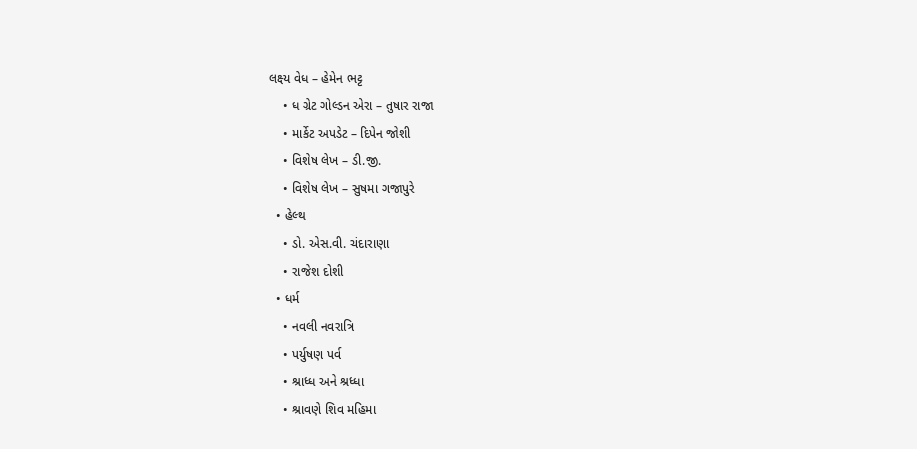લક્ષ્ય વેધ – હેમેન ભટ્ટ
    • ધ ગ્રેટ ગોલ્ડન એરા – તુષાર રાજા
    • માર્કેટ અપડેટ – દિપેન જોશી
    • વિશેષ લેખ – ડી.જી.
    • વિશેષ લેખ – સુષમા ગજાપુરે
  • હેલ્થ
    • ડો. એસ.વી. ચંદારાણા
    • રાજેશ દોશી
  • ધર્મ
    • નવલી નવરાત્રિ
    • પર્યુષણ પર્વ
    • શ્રાધ્ધ અને શ્રધ્ધા
    • શ્રાવણે શિવ મહિમા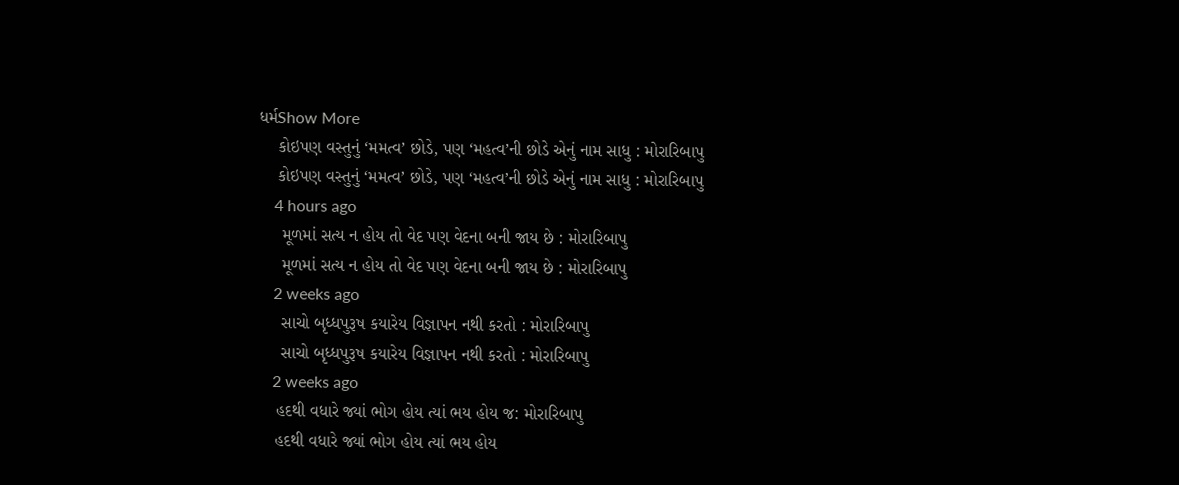ધર્મShow More
    કોઇપણ વસ્તુનું ‘મમત્વ’ છોડે, પણ ‘મહત્વ’ની છોડે એનું નામ સાધુ : મોરારિબાપુ
    કોઇપણ વસ્તુનું ‘મમત્વ’ છોડે, પણ ‘મહત્વ’ની છોડે એનું નામ સાધુ : મોરારિબાપુ
    4 hours ago
     મૂળમાં સત્ય ન હોય તો વેદ પણ વેદના બની જાય છે : મોરારિબાપુ
     મૂળમાં સત્ય ન હોય તો વેદ પણ વેદના બની જાય છે : મોરારિબાપુ
    2 weeks ago
     સાચો બૃધ્ધપુરૂષ કયારેય વિજ્ઞાપન નથી કરતો : મોરારિબાપુ
     સાચો બૃધ્ધપુરૂષ કયારેય વિજ્ઞાપન નથી કરતો : મોરારિબાપુ
    2 weeks ago
    હદથી વધારે જ્યાં ભોગ હોય ત્યાં ભય હોય જ: મોરારિબાપુ
    હદથી વધારે જ્યાં ભોગ હોય ત્યાં ભય હોય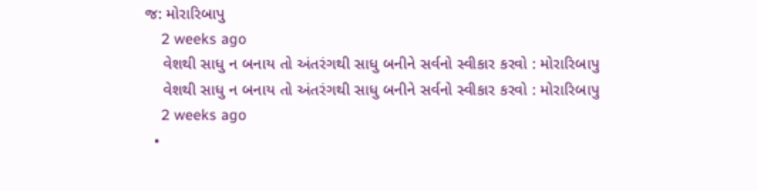જ: મોરારિબાપુ
    2 weeks ago
    વેશથી સાધુ ન બનાય તો અંતરંગથી સાધુ બનીને સર્વનો સ્વીકાર કરવો : મોરારિબાપુ
    વેશથી સાધુ ન બનાય તો અંતરંગથી સાધુ બનીને સર્વનો સ્વીકાર કરવો : મોરારિબાપુ
    2 weeks ago
  •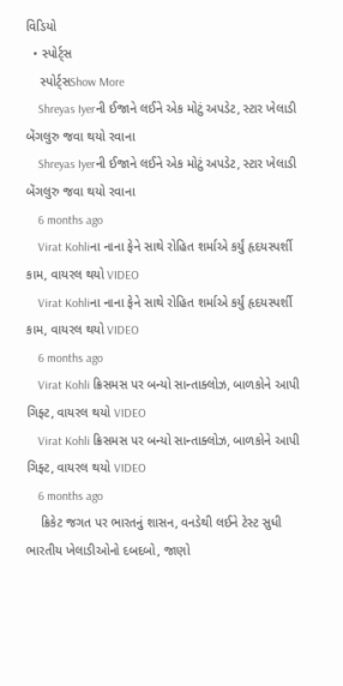વિડિયો
  • સ્પોર્ટ્સ
    સ્પોર્ટ્સShow More
    Shreyas Iyerની ઈજાને લઈને એક મોટું અપડેટ, સ્ટાર ખેલાડી બેંગલુરુ જવા થયો રવાના
    Shreyas Iyerની ઈજાને લઈને એક મોટું અપડેટ, સ્ટાર ખેલાડી બેંગલુરુ જવા થયો રવાના
    6 months ago
    Virat Kohliના નાના ફેને સાથે રોહિત શર્માએ કર્યું હૃદયસ્પર્શી કામ, વાયરલ થયો VIDEO
    Virat Kohliના નાના ફેને સાથે રોહિત શર્માએ કર્યું હૃદયસ્પર્શી કામ, વાયરલ થયો VIDEO
    6 months ago
    Virat Kohli ક્રિસમસ પર બન્યો સાન્તાક્લોઝ, બાળકોને આપી ગિફ્ટ, વાયરલ થયો VIDEO
    Virat Kohli ક્રિસમસ પર બન્યો સાન્તાક્લોઝ, બાળકોને આપી ગિફ્ટ, વાયરલ થયો VIDEO
    6 months ago
    ક્રિકેટ જગત પર ભારતનું શાસન, વનડેથી લઈને ટેસ્ટ સુધી ભારતીય ખેલાડીઓનો દબદબો, જાણો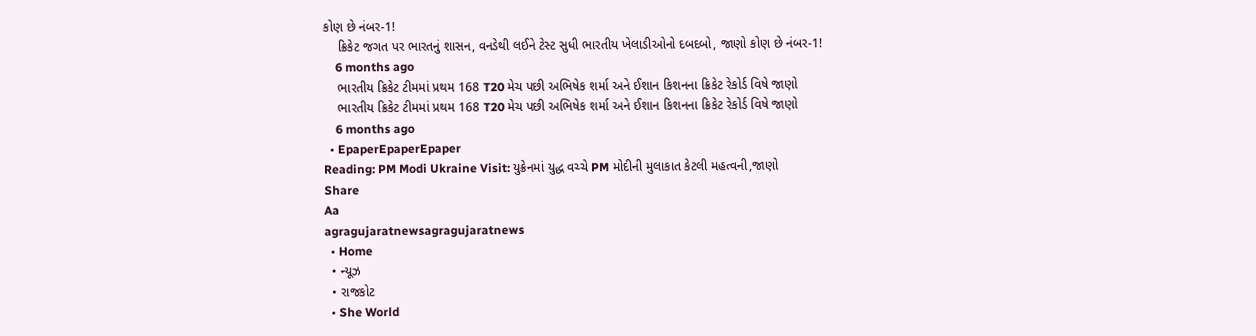કોણ છે નંબર-1!
    ક્રિકેટ જગત પર ભારતનું શાસન, વનડેથી લઈને ટેસ્ટ સુધી ભારતીય ખેલાડીઓનો દબદબો, જાણો કોણ છે નંબર-1!
    6 months ago
    ભારતીય ક્રિકેટ ટીમમાં પ્રથમ 168 T20 મેચ પછી અભિષેક શર્મા અને ઈશાન કિશનના ક્રિકેટ રેકોર્ડ વિષે જાણો
    ભારતીય ક્રિકેટ ટીમમાં પ્રથમ 168 T20 મેચ પછી અભિષેક શર્મા અને ઈશાન કિશનના ક્રિકેટ રેકોર્ડ વિષે જાણો
    6 months ago
  • EpaperEpaperEpaper
Reading: PM Modi Ukraine Visit: યુક્રેનમાં યુદ્ધ વચ્ચે PM મોદીની મુલાકાત કેટલી મહત્વની,જાણો
Share
Aa
agragujaratnewsagragujaratnews
  • Home
  • ન્યૂઝ
  • રાજકોટ
  • She World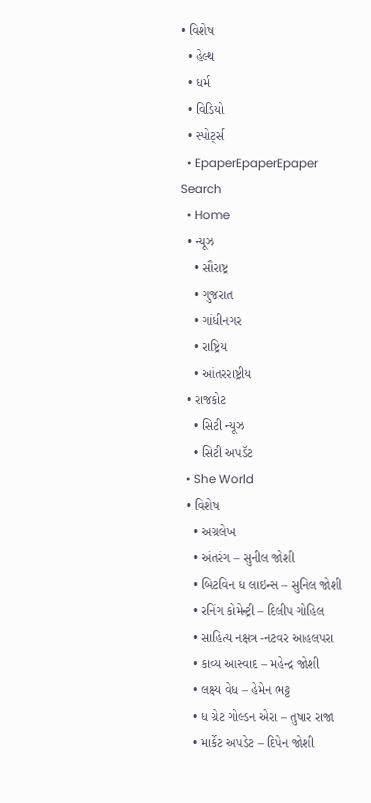• વિશેષ
  • હેલ્થ
  • ધર્મ
  • વિડિયો
  • સ્પોર્ટ્સ
  • EpaperEpaperEpaper
Search
  • Home
  • ન્યૂઝ
    • સૌરાષ્ટ્ર
    • ગુજરાત
    • ગાંધીનગર
    • રાષ્ટ્રિય
    • આંતરરાષ્ટ્રીય
  • રાજકોટ
    • સિટી ન્યૂઝ
    • સિટી અપડૅટ
  • She World
  • વિશેષ
    • અગ્રલેખ
    • અંતરંગ – સુનીલ જોશી
    • બિટવિન ધ લાઇન્સ – સુનિલ જોશી
    • રનિંગ કોમેન્ટ્રી – દિલીપ ગોહિલ
    • સાહિત્ય નક્ષત્ર -નટવર આહલપરા
    • કાવ્ય આસ્વાદ – મહેન્દ્ર જોશી
    • લક્ષ્ય વેધ – હેમેન ભટ્ટ
    • ધ ગ્રેટ ગોલ્ડન એરા – તુષાર રાજા
    • માર્કેટ અપડેટ – દિપેન જોશી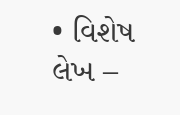• વિશેષ લેખ –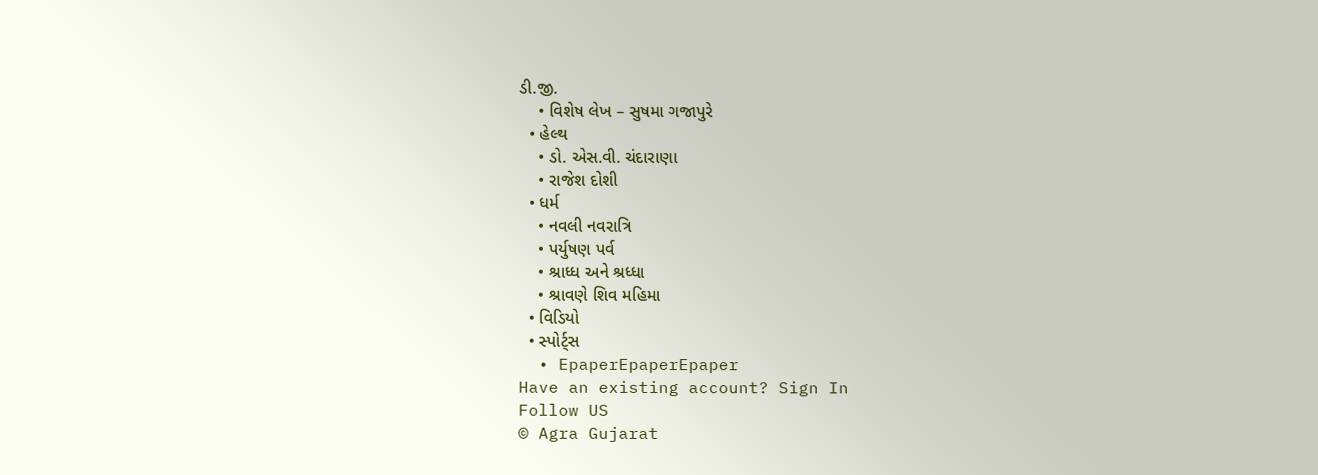ડી.જી.
    • વિશેષ લેખ – સુષમા ગજાપુરે
  • હેલ્થ
    • ડો. એસ.વી. ચંદારાણા
    • રાજેશ દોશી
  • ધર્મ
    • નવલી નવરાત્રિ
    • પર્યુષણ પર્વ
    • શ્રાધ્ધ અને શ્રધ્ધા
    • શ્રાવણે શિવ મહિમા
  • વિડિયો
  • સ્પોર્ટ્સ
  • EpaperEpaperEpaper
Have an existing account? Sign In
Follow US
© Agra Gujarat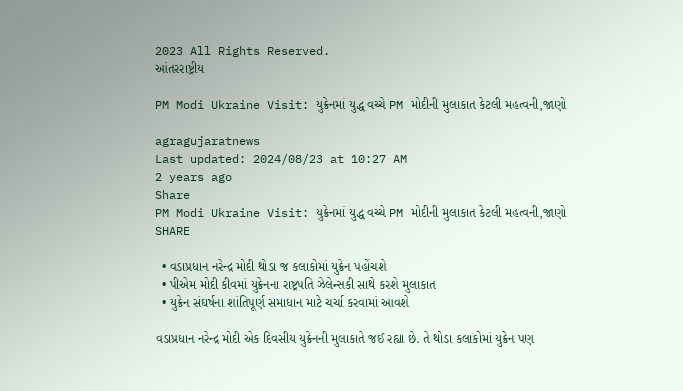2023 All Rights Reserved.
આંતરરાષ્ટ્રીય

PM Modi Ukraine Visit: યુક્રેનમાં યુદ્ધ વચ્ચે PM મોદીની મુલાકાત કેટલી મહત્વની,જાણો

agragujaratnews
Last updated: 2024/08/23 at 10:27 AM
2 years ago
Share
PM Modi Ukraine Visit: યુક્રેનમાં યુદ્ધ વચ્ચે PM મોદીની મુલાકાત કેટલી મહત્વની,જાણો
SHARE

  • વડાપ્રધાન નરેન્દ્ર મોદી થોડા જ કલાકોમાં યુક્રેન પહોંચશે
  • પીએમ મોદી કીવમાં યુક્રેનના રાષ્ટ્રપતિ ઝેલેન્સકી સાથે કરશે મુલાકાત
  • યુક્રેન સંઘર્ષના શાંતિપૂર્ણ સમાધાન માટે ચર્ચા કરવામાં આવશે

વડાપ્રધાન નરેન્દ્ર મોદી એક દિવસીય યુક્રેનની મુલાકાતે જઈ રહ્યા છે. તે થોડા કલાકોમાં યુક્રેન પણ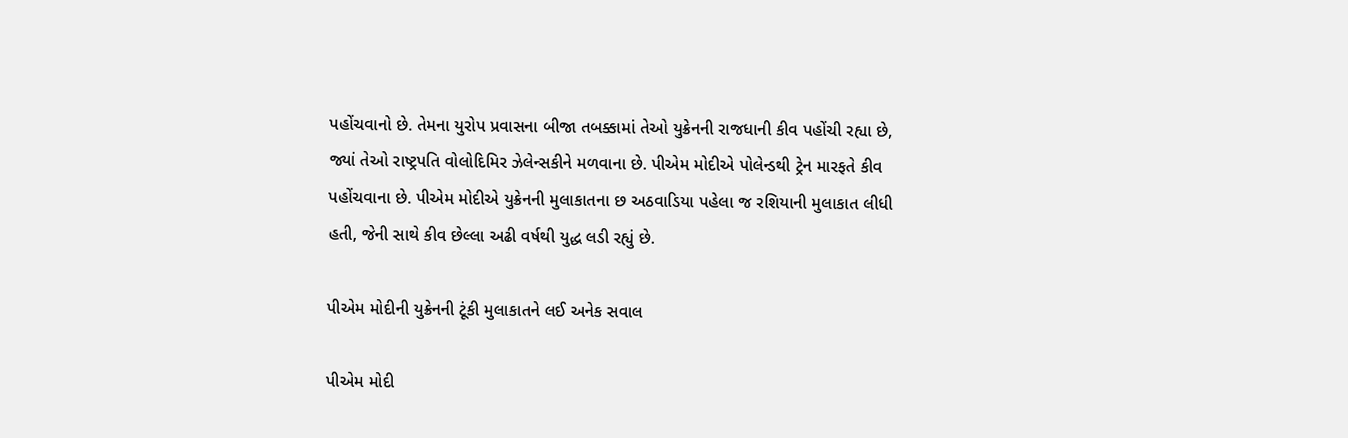પહોંચવાનો છે. તેમના યુરોપ પ્રવાસના બીજા તબક્કામાં તેઓ યુક્રેનની રાજધાની કીવ પહોંચી રહ્યા છે, જ્યાં તેઓ રાષ્ટ્રપતિ વોલોદિમિર ઝેલેન્સકીને મળવાના છે. પીએમ મોદીએ પોલેન્ડથી ટ્રેન મારફતે કીવ પહોંચવાના છે. પીએમ મોદીએ યુક્રેનની મુલાકાતના છ અઠવાડિયા પહેલા જ રશિયાની મુલાકાત લીધી હતી, જેની સાથે કીવ છેલ્લા અઢી વર્ષથી યુદ્ધ લડી રહ્યું છે.

પીએમ મોદીની યુક્રેનની ટૂંકી મુલાકાતને લઈ અનેક સવાલ

પીએમ મોદી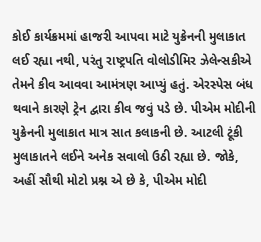કોઈ કાર્યક્રમમાં હાજરી આપવા માટે યુક્રેનની મુલાકાત લઈ રહ્યા નથી, પરંતુ રાષ્ટ્રપતિ વોલોડીમિર ઝેલેન્સકીએ તેમને કીવ આવવા આમંત્રણ આપ્યું હતું. એરસ્પેસ બંધ થવાને કારણે ટ્રેન દ્વારા કીવ જવું પડે છે. પીએમ મોદીની યુક્રેનની મુલાકાત માત્ર સાત કલાકની છે. આટલી ટૂંકી મુલાકાતને લઈને અનેક સવાલો ઉઠી રહ્યા છે. જોકે, અહીં સૌથી મોટો પ્રશ્ન એ છે કે, પીએમ મોદી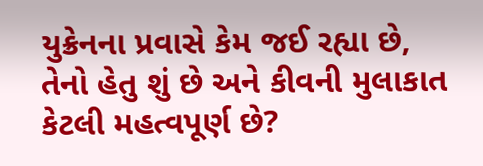યુક્રેનના પ્રવાસે કેમ જઈ રહ્યા છે, તેનો હેતુ શું છે અને કીવની મુલાકાત કેટલી મહત્વપૂર્ણ છે?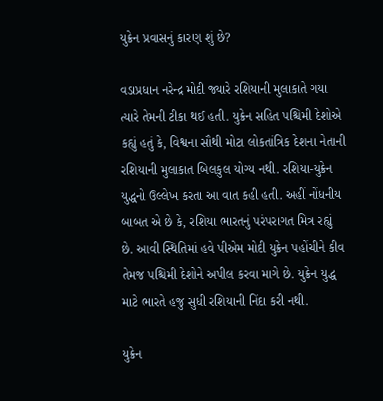યુક્રેન પ્રવાસનું કારણ શું છે?

વડાપ્રધાન નરેન્દ્ર મોદી જ્યારે રશિયાની મુલાકાતે ગયા ત્યારે તેમની ટીકા થઈ હતી. યુક્રેન સહિત પશ્ચિમી દેશોએ કહ્યું હતું કે, વિશ્વના સૌથી મોટા લોકતાંત્રિક દેશના નેતાની રશિયાની મુલાકાત બિલકુલ યોગ્ય નથી. રશિયા-યુક્રેન યુદ્ધનો ઉલ્લેખ કરતા આ વાત કહી હતી. અહીં નોંધનીય બાબત એ છે કે, રશિયા ભારતનું પરંપરાગત મિત્ર રહ્યું છે. આવી સ્થિતિમાં હવે પીએમ મોદી યુક્રેન પહોંચીને કીવ તેમજ પશ્ચિમી દેશોને અપીલ કરવા માગે છે. યુક્રેન યુદ્ધ માટે ભારતે હજુ સુધી રશિયાની નિંદા કરી નથી.

યુક્રેન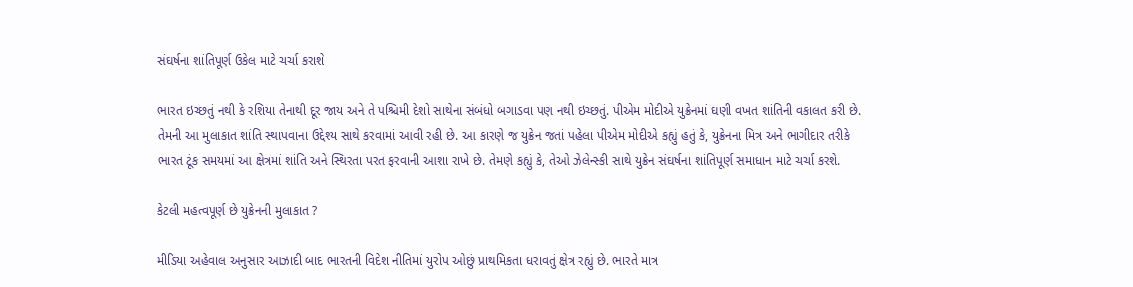સંઘર્ષના શાંતિપૂર્ણ ઉકેલ માટે ચર્ચા કરાશે

ભારત ઇચ્છતું નથી કે રશિયા તેનાથી દૂર જાય અને તે પશ્ચિમી દેશો સાથેના સંબંધો બગાડવા પણ નથી ઇચ્છતું. પીએમ મોદીએ યુક્રેનમાં ઘણી વખત શાંતિની વકાલત કરી છે. તેમની આ મુલાકાત શાંતિ સ્થાપવાના ઉદ્દેશ્ય સાથે કરવામાં આવી રહી છે. આ કારણે જ યુક્રેન જતાં પહેલા પીએમ મોદીએ કહ્યું હતું કે, યુક્રેનના મિત્ર અને ભાગીદાર તરીકે ભારત ટૂંક સમયમાં આ ક્ષેત્રમાં શાંતિ અને સ્થિરતા પરત ફરવાની આશા રાખે છે. તેમણે કહ્યું કે, તેઓ ઝેલેન્સ્કી સાથે યુક્રેન સંઘર્ષના શાંતિપૂર્ણ સમાધાન માટે ચર્ચા કરશે.

કેટલી મહત્વપૂર્ણ છે યુક્રેનની મુલાકાત ?

મીડિયા અહેવાલ અનુસાર આઝાદી બાદ ભારતની વિદેશ નીતિમાં યુરોપ ઓછું પ્રાથમિકતા ધરાવતું ક્ષેત્ર રહ્યું છે. ભારતે માત્ર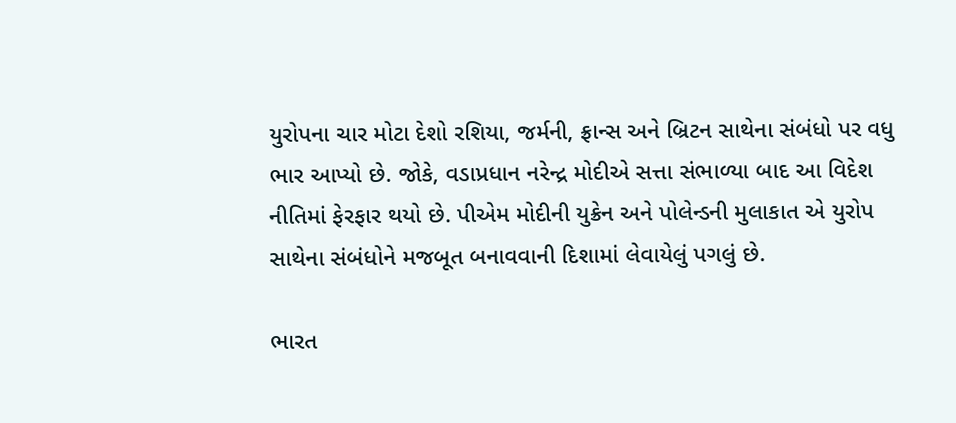યુરોપના ચાર મોટા દેશો રશિયા, જર્મની, ફ્રાન્સ અને બ્રિટન સાથેના સંબંધો પર વધુ ભાર આપ્યો છે. જોકે, વડાપ્રધાન નરેન્દ્ર મોદીએ સત્તા સંભાળ્યા બાદ આ વિદેશ નીતિમાં ફેરફાર થયો છે. પીએમ મોદીની યુક્રેન અને પોલેન્ડની મુલાકાત એ યુરોપ સાથેના સંબંધોને મજબૂત બનાવવાની દિશામાં લેવાયેલું પગલું છે.

ભારત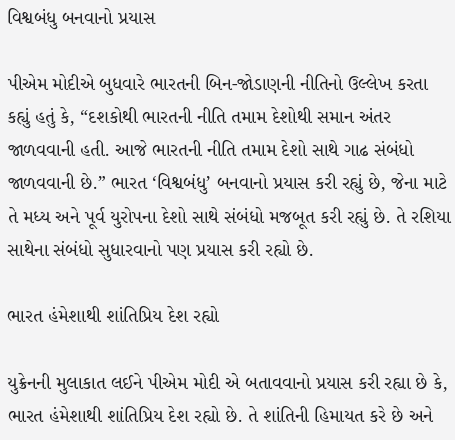વિશ્વબંધુ બનવાનો પ્રયાસ

પીએમ મોદીએ બુધવારે ભારતની બિન-જોડાણની નીતિનો ઉલ્લેખ કરતા કહ્યું હતું કે, “દશકોથી ભારતની નીતિ તમામ દેશોથી સમાન અંતર જાળવવાની હતી. આજે ભારતની નીતિ તમામ દેશો સાથે ગાઢ સંબંધો જાળવવાની છે.” ભારત ‘વિશ્વબંધુ’ બનવાનો પ્રયાસ કરી રહ્યું છે, જેના માટે તે મધ્ય અને પૂર્વ યુરોપના દેશો સાથે સંબંધો મજબૂત કરી રહ્યું છે. તે રશિયા સાથેના સંબંધો સુધારવાનો પણ પ્રયાસ કરી રહ્યો છે.

ભારત હંમેશાથી શાંતિપ્રિય દેશ રહ્યો

યુક્રેનની મુલાકાત લઈને પીએમ મોદી એ બતાવવાનો પ્રયાસ કરી રહ્યા છે કે, ભારત હંમેશાથી શાંતિપ્રિય દેશ રહ્યો છે. તે શાંતિની હિમાયત કરે છે અને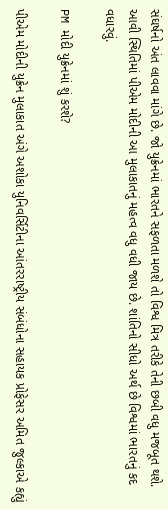સંઘર્ષનો અંત લાવવા માંગે છે. જો યુક્રેનમાં ભારતને સફળતા મળશે તો વિશ્વ મિત્ર તરીકે તેની છબી વધુ મજબૂત થશે. આવી સ્થિતિમાં પીએમ મોદીની આ મુલાકાતનું મહત્વ વધુ વધી જાય છે. શાંતિનો સીધો અર્થ છે વિશ્વમાં ભારતનું કદ વધારવું.

PM મોદી યુક્રેનમાં શું કરશે?

પીએમ મોદીની યુક્રેન મુલાકાત અંગે અશોકા યુનિવર્સિટીના આંતરરાષ્ટ્રીય સંબંધોના સહાયક પ્રોફેસર અમિત જુલ્કાએ કહ્યું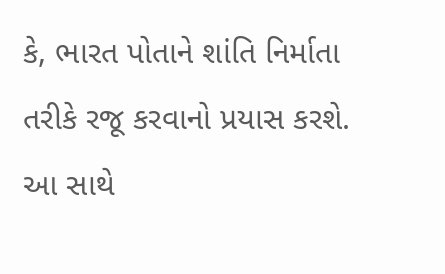કે, ભારત પોતાને શાંતિ નિર્માતા તરીકે રજૂ કરવાનો પ્રયાસ કરશે. આ સાથે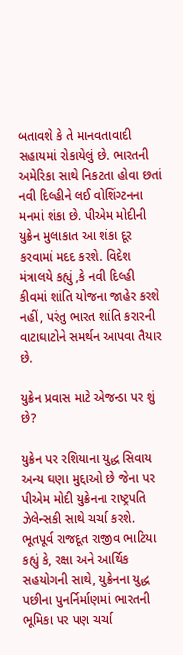બતાવશે કે તે માનવતાવાદી સહાયમાં રોકાયેલું છે. ભારતની અમેરિકા સાથે નિકટતા હોવા છતાં નવી દિલ્હીને લઈ વોશિંગ્ટનના મનમાં શંકા છે. પીએમ મોદીની યુક્રેન મુલાકાત આ શંકા દૂર કરવામાં મદદ કરશે. વિદેશ મંત્રાલયે કહ્યું ,કે નવી દિલ્હી કીવમાં શાંતિ યોજના જાહેર કરશે નહીં, પરંતુ ભારત શાંતિ કરારની વાટાઘાટોને સમર્થન આપવા તૈયાર છે.

યુક્રેન પ્રવાસ માટે એજન્ડા પર શું છે?

યુક્રેન પર રશિયાના યુદ્ધ સિવાય અન્ય ઘણા મુદ્દાઓ છે જેના પર પીએમ મોદી યુક્રેનના રાષ્ટ્રપતિ ઝેલેન્સકી સાથે ચર્ચા કરશે. ભૂતપૂર્વ રાજદૂત રાજીવ ભાટિયા કહ્યું કે, રક્ષા અને આર્થિક સહયોગની સાથે, યુક્રેનના યુદ્ધ પછીના પુનર્નિર્માણમાં ભારતની ભૂમિકા પર પણ ચર્ચા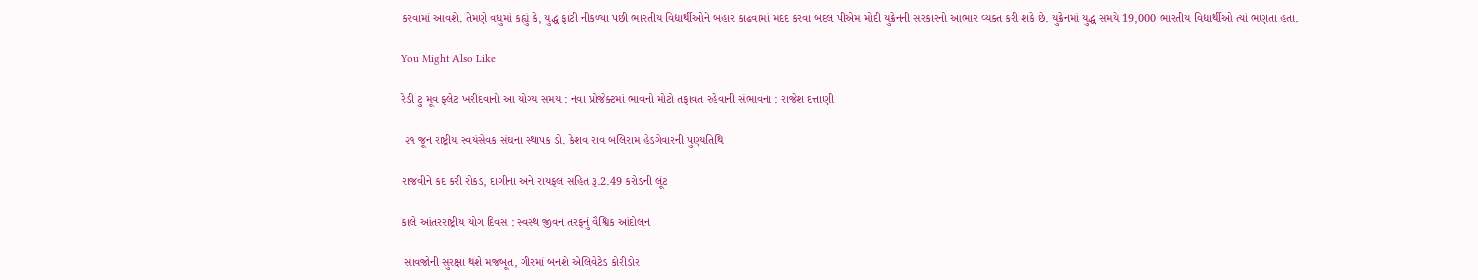કરવામાં આવશે. તેમણે વધુમાં કહ્યું કે, યુદ્ધ ફાટી નીકળ્યા પછી ભારતીય વિદ્યાર્થીઓને બહાર કાઢવામાં મદદ કરવા બદલ પીએમ મોદી યુક્રેનની સરકારનો આભાર વ્યક્ત કરી શકે છે. યુક્રેનમાં યુદ્ધ સમયે 19,000 ભારતીય વિદ્યાર્થીઓ ત્યાં ભણતા હતા.

You Might Also Like

રેડી ટુ મૂવ ફ્લેટ ખરીદવાનો આ યોગ્ય સમય : નવા પ્રોજેક્ટમાં ભાવનો મોટો તફાવત રહેવાની સંભાવના : રાજેશ દત્તાણી

 ૨૧ જૂન રાષ્ટ્રીય સ્વયંસેવક સંઘના સ્થાપક ડો. કેશવ રાવ બલિરામ હેડગેવારની પુણ્યતિથિ

રાજવીને કદ કરી રોકડ, દાગીના અને રાયફલ સહિત રૂ.2.49 કરોડની લૂંટ

કાલે આંતરરાષ્ટ્રીય યોગ દિવસ : સ્વસ્થ જીવન તરફનું વૈશ્વિક આંદોલન

 સાવજોની સુરક્ષા થશે મજબૂત, ગીરમાં બનશે એલિવેટેડ કોરીડોર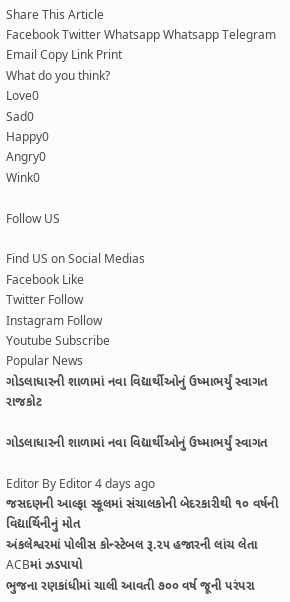Share This Article
Facebook Twitter Whatsapp Whatsapp Telegram Email Copy Link Print
What do you think?
Love0
Sad0
Happy0
Angry0
Wink0

Follow US

Find US on Social Medias
Facebook Like
Twitter Follow
Instagram Follow
Youtube Subscribe
Popular News
ગોડલાધારની શાળામાં નવા વિદ્યાર્થીઓનું ઉષ્માભર્યું સ્વાગત
રાજકોટ

ગોડલાધારની શાળામાં નવા વિદ્યાર્થીઓનું ઉષ્માભર્યું સ્વાગત

Editor By Editor 4 days ago
જસદણની આલ્ફા સ્કૂલમાં સંચાલકોની બેદરકારીથી ૧૦ વર્ષની વિદ્યાર્થિનીનું મોત
અંકલેશ્વરમાં પોલીસ કોન્સ્ટેબલ રૂ.૨૫ હજારની લાંચ લેતા ACBમાં ઝડપાયો
ભુજના રણકાંધીમાં ચાલી આવતી ૭૦૦ વર્ષ જૂની પરંપરા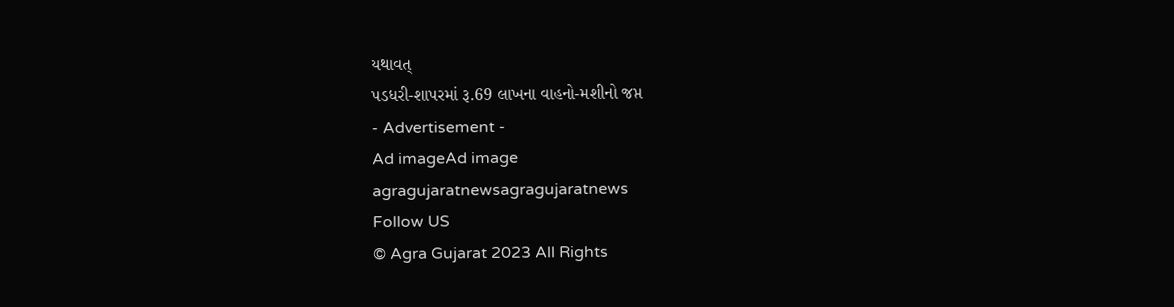યથાવત્
પડધરી-શાપરમાં રૂ.69 લાખના વાહનો-મશીનો જપ્ત
- Advertisement -
Ad imageAd image
agragujaratnewsagragujaratnews
Follow US
© Agra Gujarat 2023 All Rights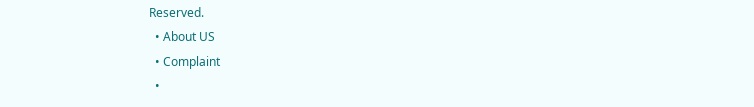Reserved.
  • About US
  • Complaint
  •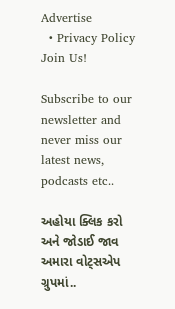Advertise
  • Privacy Policy
Join Us!

Subscribe to our newsletter and never miss our latest news, podcasts etc..

અહોયા ક્લિક કરો અને જોડાઈ જાવ અમારા વોટ્સએપ ગ્રુપમાં..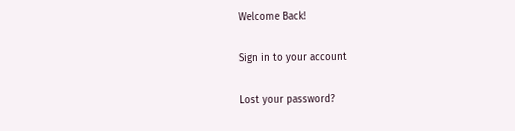Welcome Back!

Sign in to your account

Lost your password?